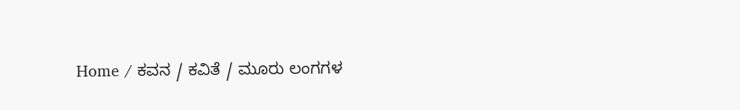Home / ಕವನ / ಕವಿತೆ / ಮೂರು ಲಂಗಗಳ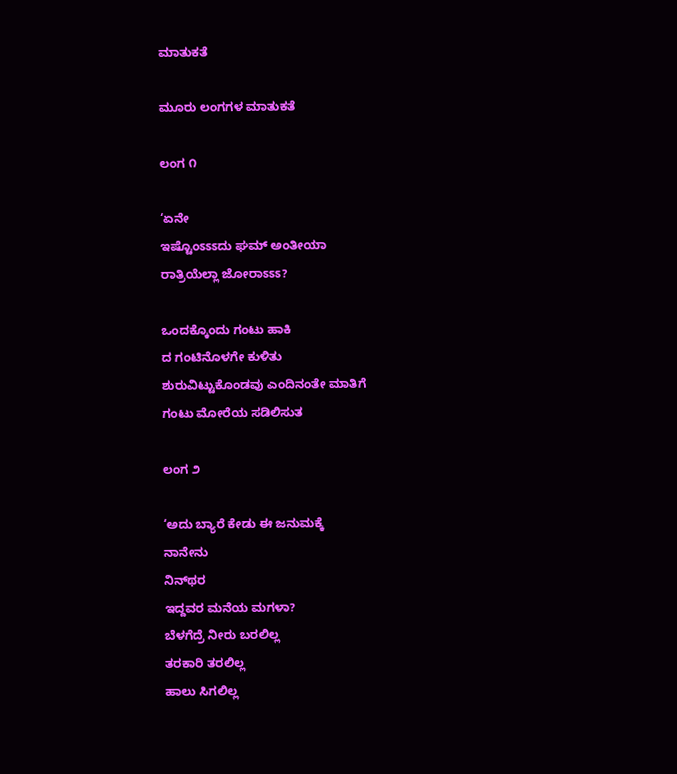ಮಾತುಕತೆ

ಮೂರು ಲಂಗಗಳ ಮಾತುಕತೆ

ಲಂಗ ೧

‘ಏನೇ
ಇಷ್ಟೊಂಽಽಽದು ಘಮ್ ಅಂತೀಯಾ
ರಾತ್ರಿಯೆಲ್ಲಾ ಜೋರಾಽಽಽ?

ಒಂದಕ್ಕೊಂದು ಗಂಟು ಹಾಕಿ
ದ ಗಂಟಿನೊಳಗೇ ಕುಳಿತು
ಶುರುವಿಟ್ಟುಕೊಂಡವು ಎಂದಿನಂತೇ ಮಾತಿಗೆ
ಗಂಟು ಮೋರೆಯ ಸಡಿಲಿಸುತ

ಲಂಗ ೨

‘ಅದು ಬ್ಯಾರೆ ಕೇಡು ಈ ಜನುಮಕ್ಕೆ
ನಾನೇನು
ನಿನ್‌ಥರ
ಇದ್ದವರ ಮನೆಯ ಮಗಳಾ?
ಬೆಳಗೆದ್ರೆ ನೀರು ಬರಲಿಲ್ಲ
ತರಕಾರಿ ತರಲಿಲ್ಲ
ಹಾಲು ಸಿಗಲಿಲ್ಲ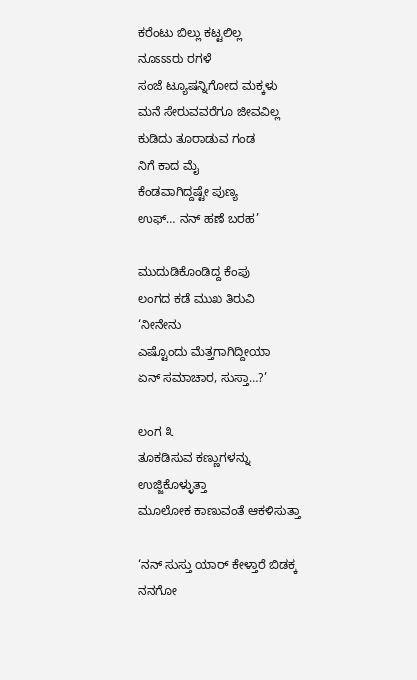ಕರೆಂಟು ಬಿಲ್ಲು ಕಟ್ಟಲಿಲ್ಲ
ನೂಽಽಽರು ರಗಳೆ
ಸಂಜೆ ಟ್ಯೂಷನ್ನಿಗೋದ ಮಕ್ಕಳು
ಮನೆ ಸೇರುವವರೆಗೂ ಜೀವವಿಲ್ಲ
ಕುಡಿದು ತೂರಾಡುವ ಗಂಡ
ನಿಗೆ ಕಾದ ಮೈ
ಕೆಂಡವಾಗಿದ್ದಷ್ಟೇ ಪುಣ್ಯ
ಉಫ್… ನನ್ ಹಣೆ ಬರಹ’

ಮುದುಡಿಕೊಂಡಿದ್ದ ಕೆಂಪು
ಲಂಗದ ಕಡೆ ಮುಖ ತಿರುವಿ
‘ನೀನೇನು
ಎಷ್ಟೊಂದು ಮೆತ್ತಗಾಗಿದ್ದೀಯಾ
ಏನ್ ಸಮಾಚಾರ, ಸುಸ್ತಾ…?’

ಲಂಗ ೩
ತೂಕಡಿಸುವ ಕಣ್ಣುಗಳನ್ನು ಉಜ್ಜಿಕೊಳ್ಳುತ್ತಾ
ಮೂಲೋಕ ಕಾಣುವಂತೆ ಆಕಳಿಸುತ್ತಾ

‘ನನ್ ಸುಸ್ತು ಯಾರ್ ಕೇಳ್ತಾರೆ ಬಿಡಕ್ಕ
ನನಗೋ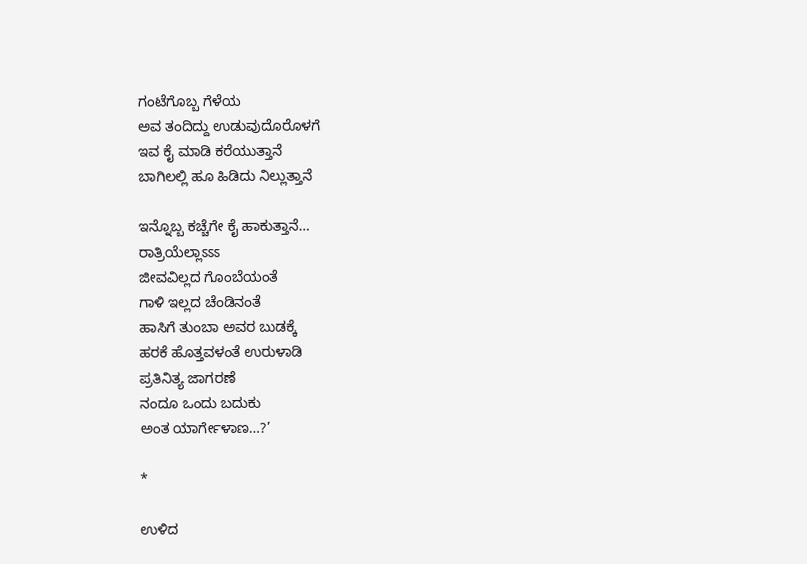ಗಂಟೆಗೊಬ್ಬ ಗೆಳೆಯ
ಅವ ತಂದಿದ್ದು ಉಡುವುದೊರೊಳಗೆ
ಇವ ಕೈ ಮಾಡಿ ಕರೆಯುತ್ತಾನೆ
ಬಾಗಿಲಲ್ಲಿ ಹೂ ಹಿಡಿದು ನಿಲ್ಲುತ್ತಾನೆ

ಇನ್ನೊಬ್ಬ ಕಚ್ಚೆಗೇ ಕೈ ಹಾಕುತ್ತಾನೆ…
ರಾತ್ರಿಯೆಲ್ಲಾಽಽಽ
ಜೀವವಿಲ್ಲದ ಗೊಂಬೆಯಂತೆ
ಗಾಳಿ ಇಲ್ಲದ ಚೆಂಡಿನಂತೆ
ಹಾಸಿಗೆ ತುಂಬಾ ಅವರ ಬುಡಕ್ಕೆ
ಹರಕೆ ಹೊತ್ತವಳಂತೆ ಉರುಳಾಡಿ
ಪ್ರತಿನಿತ್ಯ ಜಾಗರಣೆ
ನಂದೂ ಒಂದು ಬದುಕು
ಅಂತ ಯಾರ್ಗೇಳಾಣ…?’

*

ಉಳಿದ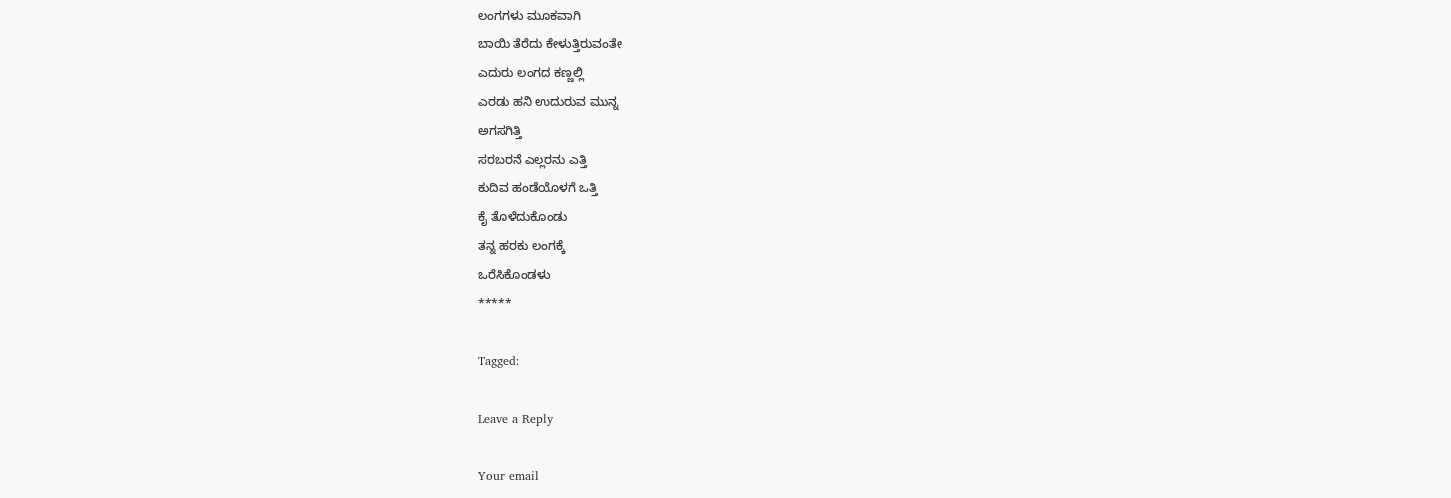ಲಂಗಗಳು ಮೂಕವಾಗಿ
ಬಾಯಿ ತೆರೆದು ಕೇಳುತ್ತಿರುವಂತೇ
ಎದುರು ಲಂಗದ ಕಣ್ಣಲ್ಲಿ
ಎರಡು ಹನಿ ಉದುರುವ ಮುನ್ನ
ಅಗಸಗಿತ್ತಿ
ಸರಬರನೆ ಎಲ್ಲರನು ಎತ್ತಿ
ಕುದಿವ ಹಂಡೆಯೊಳಗೆ ಒತ್ತಿ
ಕೈ ತೊಳೆದುಕೊಂಡು
ತನ್ನ ಹರಕು ಲಂಗಕ್ಕೆ
ಒರೆಸಿಕೊಂಡಳು
*****

Tagged:

Leave a Reply

Your email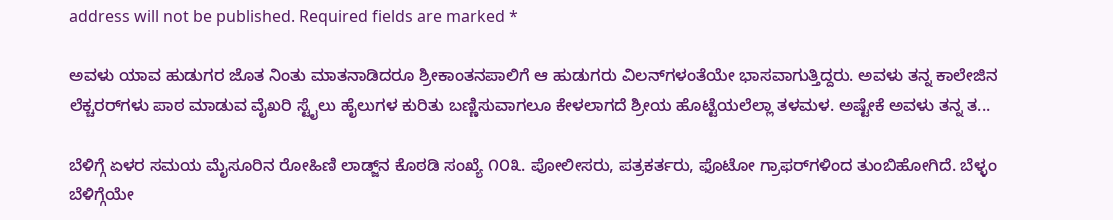address will not be published. Required fields are marked *

ಅವಳು ಯಾವ ಹುಡುಗರ ಜೊತ ನಿಂತು ಮಾತನಾಡಿದರೂ ಶ್ರೀಕಾಂತನಪಾಲಿಗೆ ಆ ಹುಡುಗರು ವಿಲನ್‌ಗಳಂತೆಯೇ ಭಾಸವಾಗುತ್ತಿದ್ದರು. ಅವಳು ತನ್ನ ಕಾಲೇಜಿನ ಲೆಕ್ಚರರ್‌ಗಳು ಪಾಠ ಮಾಡುವ ವೈಖರಿ ಸ್ಟೈಲು ಹೈಲುಗಳ ಕುರಿತು ಬಣ್ಣಿಸುವಾಗಲೂ ಕೇಳಲಾಗದೆ ಶ್ರೀಯ ಹೊಟ್ಟೆಯಲೆಲ್ಲಾ ತಳಮಳ. ಅಷ್ಟೇಕೆ ಅವಳು ತನ್ನ ತ...

ಬೆಳಿಗ್ಗೆ ಏಳರ ಸಮಯ ಮೈಸೂರಿನ ರೋಹಿಣಿ ಲಾಡ್ಜ್‌ನ ಕೊಠಡಿ ಸಂಖ್ಯೆ ೧೦೩. ಪೋಲೀಸರು, ಪತ್ರಕರ್ತರು, ಫೊಟೋ ಗ್ರಾಫರ್‌ಗಳಿಂದ ತುಂಬಿಹೋಗಿದೆ. ಬೆಳ್ಳಂ ಬೆಳಿಗ್ಗೆಯೇ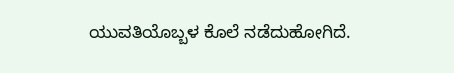ಯುವತಿಯೊಬ್ಬಳ ಕೊಲೆ ನಡೆದುಹೋಗಿದೆ.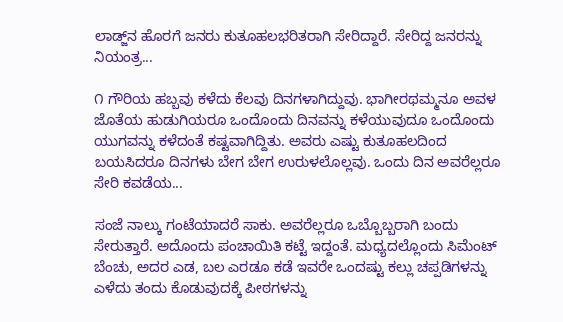ಲಾಡ್ಜ್‌ನ ಹೊರಗೆ ಜನರು ಕುತೂಹಲಭರಿತರಾಗಿ ಸೇರಿದ್ದಾರೆ. ಸೇರಿದ್ದ ಜನರನ್ನು ನಿಯಂತ್ರ...

೧ ಗೌರಿಯ ಹಬ್ಬವು ಕಳೆದು ಕೆಲವು ದಿನಗಳಾಗಿದ್ದುವು. ಭಾಗೀರಥಮ್ಮನೂ ಅವಳ ಜೊತೆಯ ಹುಡುಗಿಯರೂ ಒಂದೊಂದು ದಿನವನ್ನು ಕಳೆಯುವುದೂ ಒಂದೊಂದು ಯುಗವನ್ನು ಕಳೆದಂತೆ ಕಷ್ಟವಾಗಿದ್ದಿತು. ಅವರು ಎಷ್ಟು ಕುತೂಹಲದಿಂದ ಬಯಸಿದರೂ ದಿನಗಳು ಬೇಗ ಬೇಗ ಉರುಳಲೊಲ್ಲವು. ಒಂದು ದಿನ ಅವರೆಲ್ಲರೂ ಸೇರಿ ಕವಡೆಯ...

ಸಂಜೆ ನಾಲ್ಕು ಗಂಟೆಯಾದರೆ ಸಾಕು. ಅವರೆಲ್ಲರೂ ಒಬ್ಬೊಬ್ಬರಾಗಿ ಬಂದು ಸೇರುತ್ತಾರೆ. ಅದೊಂದು ಪಂಚಾಯಿತಿ ಕಟ್ಟೆ ಇದ್ದಂತೆ. ಮಧ್ಯದಲ್ಲೊಂದು ಸಿಮೆಂಟ್ ಬೆಂಚು, ಅದರ ಎಡ, ಬಲ ಎರಡೂ ಕಡೆ ಇವರೇ ಒಂದಷ್ಟು ಕಲ್ಲು ಚಪ್ಪಡಿಗಳನ್ನು ಎಳೆದು ತಂದು ಕೊಡುವುದಕ್ಕೆ ಪೀಠಗಳನ್ನು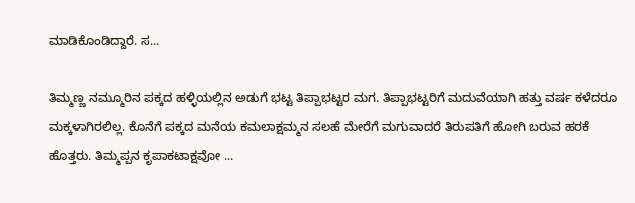ಮಾಡಿಕೊಂಡಿದ್ದಾರೆ. ಸ...

ತಿಮ್ಮಣ್ಣ ನಮ್ಮೂರಿನ ಪಕ್ಕದ ಹಳ್ಳಿಯಲ್ಲಿನ ಅಡುಗೆ ಭಟ್ಟ ತಿಪ್ಪಾಭಟ್ಟರ ಮಗ. ತಿಪ್ಪಾಭಟ್ಟರಿಗೆ ಮದುವೆಯಾಗಿ ಹತ್ತು ವರ್ಷ ಕಳೆದರೂ ಮಕ್ಕಳಾಗಿರಲಿಲ್ಲ. ಕೊನೆಗೆ ಪಕ್ಕದ ಮನೆಯ ಕಮಲಾಕ್ಷಮ್ಮನ ಸಲಹೆ ಮೇರೆಗೆ ಮಗುವಾದರೆ ತಿರುಪತಿಗೆ ಹೋಗಿ ಬರುವ ಹರಕೆ ಹೊತ್ತರು. ತಿಮ್ಮಪ್ಪನ ಕೃಪಾಕಟಾಕ್ಷವೋ ...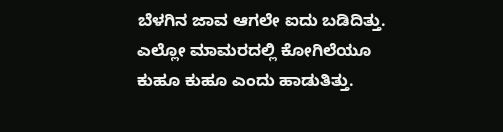ಬೆಳಗಿನ ಜಾವ ಆಗಲೇ ಐದು ಬಡಿದಿತ್ತು. ಎಲ್ಲೋ ಮಾಮರದಲ್ಲಿ ಕೋಗಿಲೆಯೂ ಕುಹೂ ಕುಹೂ ಎಂದು ಹಾಡುತಿತ್ತು.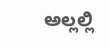ಅಲ್ಲಲ್ಲಿ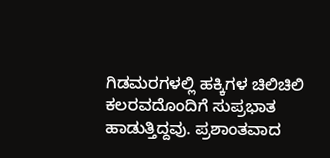ಗಿಡಮರಗಳಲ್ಲಿ ಹಕ್ಕಿಗಳ ಚಿಲಿಚಿಲಿ ಕಲರವದೊಂದಿಗೆ ಸುಪ್ರಭಾತ ಹಾಡುತ್ತಿದ್ದವು. ಪ್ರಶಾಂತವಾದ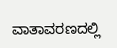ವಾತಾವರಣದಲ್ಲಿ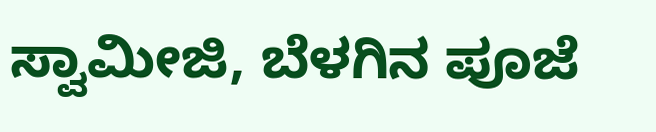ಸ್ವಾಮೀಜಿ, ಬೆಳಗಿನ ಪೂಜೆ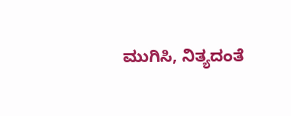ಮುಗಿಸಿ, ನಿತ್ಯದಂತೆ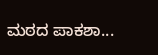ಮಠದ ಪಾಕಶಾ...